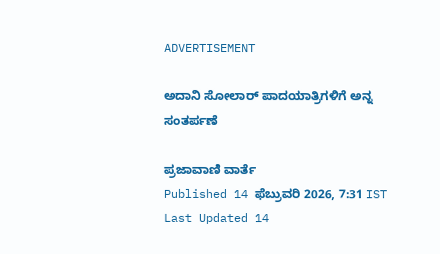ADVERTISEMENT

ಅದಾನಿ ಸೋಲಾರ್ ಪಾದಯಾತ್ರಿಗಳಿಗೆ ಅನ್ನ ಸಂತರ್ಪಣೆ

ಪ್ರಜಾವಾಣಿ ವಾರ್ತೆ
Published 14 ಫೆಬ್ರುವರಿ 2026, 7:31 IST
Last Updated 14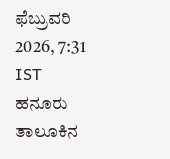ಫೆಬ್ರುವರಿ 2026, 7:31 IST
ಹನೂರು ತಾಲೂಕಿನ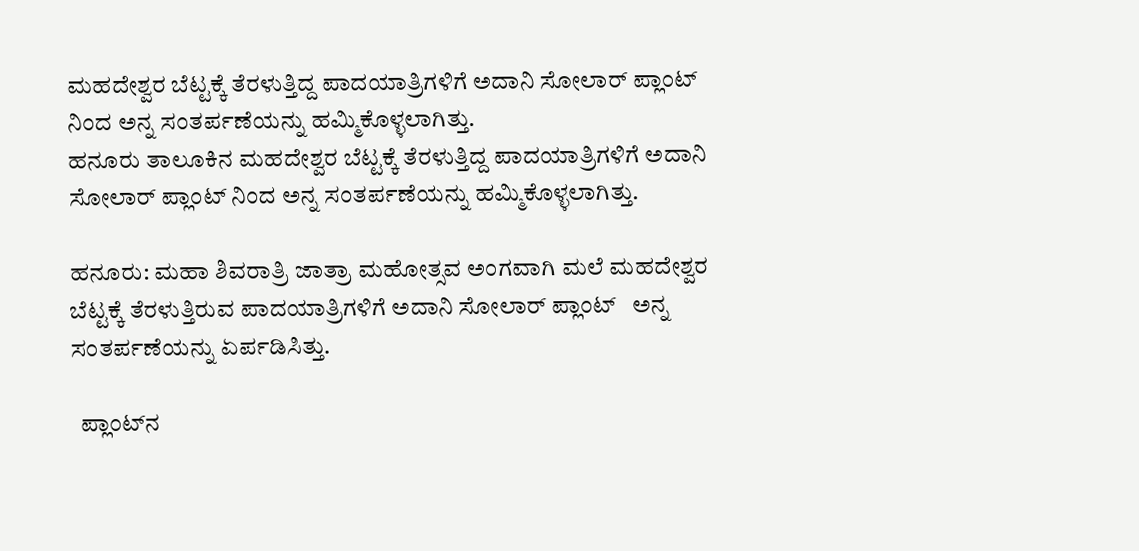ಮಹದೇಶ್ವರ ಬೆಟ್ಟಕ್ಕೆ ತೆರಳುತ್ತಿದ್ದ ಪಾದಯಾತ್ರಿಗಳಿಗೆ ಅದಾನಿ ಸೋಲಾರ್ ಪ್ಲಾಂಟ್ ನಿಂದ ಅನ್ನ ಸಂತರ್ಪಣೆಯನ್ನು ಹಮ್ಮಿಕೊಳ್ಳಲಾಗಿತ್ತು.
ಹನೂರು ತಾಲೂಕಿನ ಮಹದೇಶ್ವರ ಬೆಟ್ಟಕ್ಕೆ ತೆರಳುತ್ತಿದ್ದ ಪಾದಯಾತ್ರಿಗಳಿಗೆ ಅದಾನಿ ಸೋಲಾರ್ ಪ್ಲಾಂಟ್ ನಿಂದ ಅನ್ನ ಸಂತರ್ಪಣೆಯನ್ನು ಹಮ್ಮಿಕೊಳ್ಳಲಾಗಿತ್ತು.

ಹನೂರು: ಮಹಾ ಶಿವರಾತ್ರಿ ಜಾತ್ರಾ ಮಹೋತ್ಸವ ಅಂಗವಾಗಿ ಮಲೆ ಮಹದೇಶ್ವರ ಬೆಟ್ಟಕ್ಕೆ ತೆರಳುತ್ತಿರುವ ಪಾದಯಾತ್ರಿಗಳಿಗೆ ಅದಾನಿ ಸೋಲಾರ್ ಪ್ಲಾಂಟ್   ಅನ್ನ ಸಂತರ್ಪಣೆಯನ್ನು ಏರ್ಪಡಿಸಿತ್ತು.

  ಪ್ಲಾಂಟ್‌ನ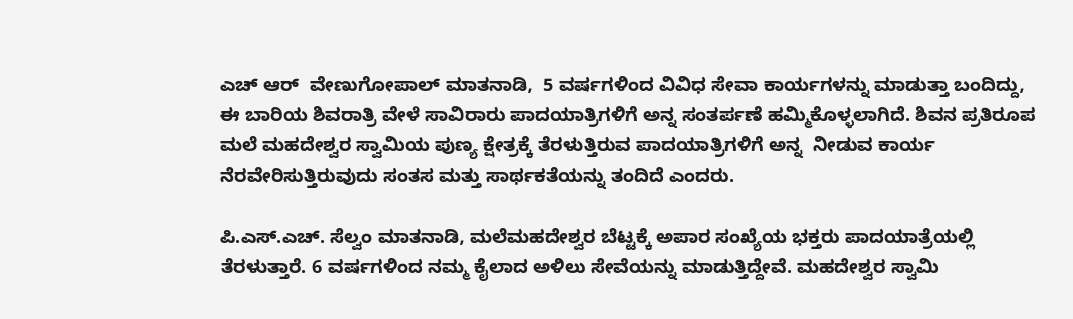ಎಚ್ ಆರ್  ವೇಣುಗೋಪಾಲ್ ಮಾತನಾಡಿ,  5 ವರ್ಷಗಳಿಂದ ವಿವಿಧ ಸೇವಾ ಕಾರ್ಯಗಳನ್ನು ಮಾಡುತ್ತಾ ಬಂದಿದ್ದು, ಈ ಬಾರಿಯ ಶಿವರಾತ್ರಿ ವೇಳೆ ಸಾವಿರಾರು ಪಾದಯಾತ್ರಿಗಳಿಗೆ ಅನ್ನ ಸಂತರ್ಪಣೆ ಹಮ್ಮಿಕೊಳ್ಳಲಾಗಿದೆ. ಶಿವನ ಪ್ರತಿರೂಪ ಮಲೆ ಮಹದೇಶ್ವರ ಸ್ವಾಮಿಯ ಪುಣ್ಯ ಕ್ಷೇತ್ರಕ್ಕೆ ತೆರಳುತ್ತಿರುವ ಪಾದಯಾತ್ರಿಗಳಿಗೆ ಅನ್ನ  ನೀಡುವ ಕಾರ್ಯ ನೆರವೇರಿಸುತ್ತಿರುವುದು ಸಂತಸ ಮತ್ತು ಸಾರ್ಥಕತೆಯನ್ನು ತಂದಿದೆ ಎಂದರು.

ಪಿ.ಎಸ್.ಎಚ್. ಸೆಲ್ವಂ ಮಾತನಾಡಿ, ಮಲೆಮಹದೇಶ್ವರ ಬೆಟ್ಟಕ್ಕೆ ಅಪಾರ ಸಂಖ್ಯೆಯ ಭಕ್ತರು ಪಾದಯಾತ್ರೆಯಲ್ಲಿ ತೆರಳುತ್ತಾರೆ. 6 ವರ್ಷಗಳಿಂದ ನಮ್ಮ ಕೈಲಾದ ಅಳಿಲು ಸೇವೆಯನ್ನು ಮಾಡುತ್ತಿದ್ದೇವೆ. ಮಹದೇಶ್ವರ ಸ್ವಾಮಿ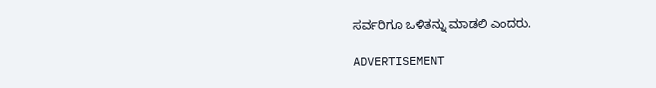ಸರ್ವರಿಗೂ ಒಳಿತನ್ನು ಮಾಡಲಿ ಎಂದರು.

ADVERTISEMENT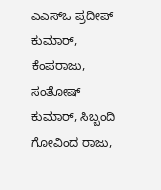ಎಎಸ್‌ಒ ಪ್ರದೀಪ್ ಕುಮಾರ್, ಕೆಂಪರಾಜು, ಸಂತೋಷ್ ಕುಮಾರ್, ಸಿಬ್ಬಂದಿ ಗೋವಿಂದ ರಾಜು,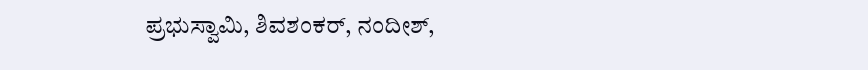ಪ್ರಭುಸ್ವಾಮಿ, ಶಿವಶಂಕರ್, ನಂದೀಶ್,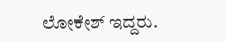ಲೋಕೇಶ್ ಇದ್ದರು.